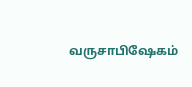வருசாபிஷேகம்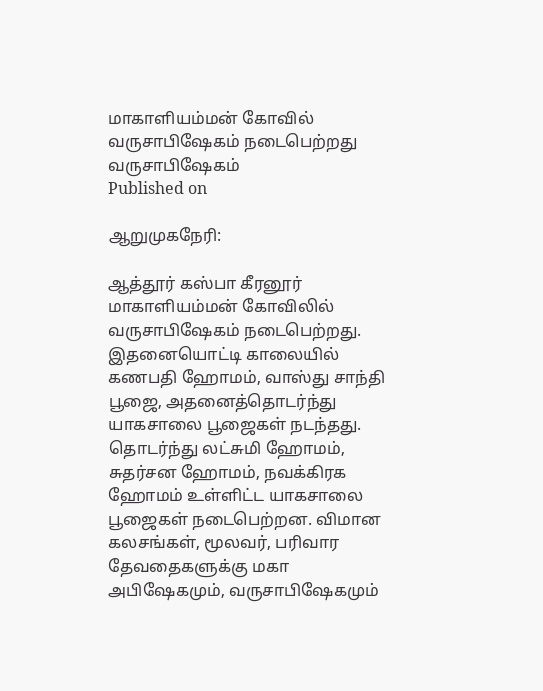மாகாளியம்மன் கோவில் வருசாபிஷேகம் நடைபெற்றது
வருசாபிஷேகம்
Published on

ஆறுமுகநேரி:

ஆத்தூர் கஸ்பா கீரனூர் மாகாளியம்மன் கோவிலில் வருசாபிஷேகம் நடைபெற்றது. இதனையொட்டி காலையில் கணபதி ஹோமம், வாஸ்து சாந்தி பூஜை, அதனைத்தொடர்ந்து யாகசாலை பூஜைகள் நடந்தது. தொடர்ந்து லட்சுமி ஹோமம், சுதர்சன ஹோமம், நவக்கிரக ஹோமம் உள்ளிட்ட யாகசாலை பூஜைகள் நடைபெற்றன. விமான கலசங்கள், மூலவர், பரிவார தேவதைகளுக்கு மகா அபிஷேகமும், வருசாபிஷேகமும்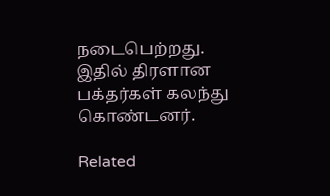நடைபெற்றது. இதில் திரளான பக்தர்கள் கலந்து கொண்டனர்.

Related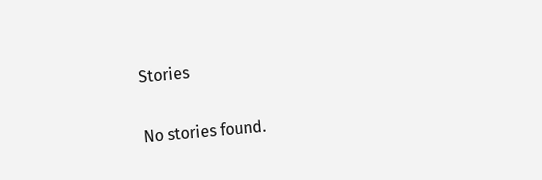Stories

No stories found.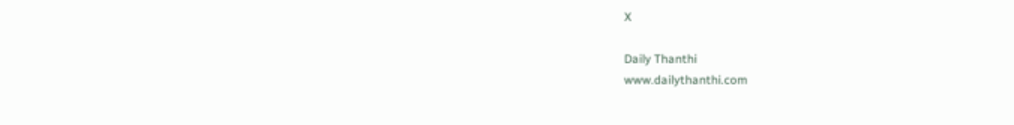X

Daily Thanthi
www.dailythanthi.com